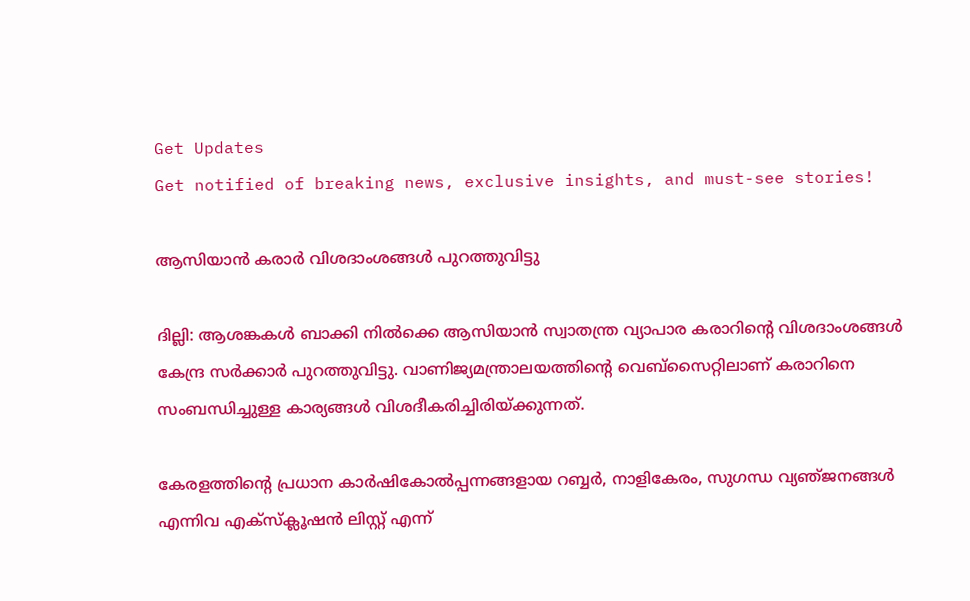Get Updates
Get notified of breaking news, exclusive insights, and must-see stories!

ആസിയാന്‍ കരാര്‍ വിശദാംശങ്ങള്‍ പുറത്തുവിട്ടു

ദില്ലി: ആശങ്കകള്‍ ബാക്കി നില്‍ക്കെ ആസിയാന്‍ സ്വാതന്ത്ര വ്യാപാര കരാറിന്റെ വിശദാംശങ്ങള്‍ കേന്ദ്ര സര്‍ക്കാര്‍ പുറത്തുവിട്ടു. വാണിജ്യമന്ത്രാലയത്തിന്റെ വെബ്‌സൈറ്റിലാണ് കരാറിനെ സംബന്ധിച്ചുള്ള കാര്യങ്ങള്‍ വിശദീകരിച്ചിരിയ്‌ക്കുന്നത്‌.

കേരളത്തിന്റെ പ്രധാന കാര്‍ഷികോല്‍പ്പന്നങ്ങളായ റബ്ബര്‍, നാളികേരം, സുഗന്ധ വ്യഞ്‌ജനങ്ങള്‍ എന്നിവ എക്‌സ്‌ക്ലൂഷന്‍ ലിസ്റ്റ്‌ എന്ന്‌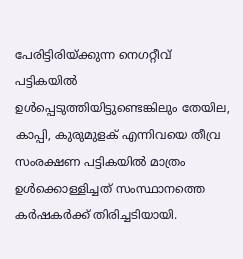പേരിട്ടിരിയ്‌ക്കുന്ന നെഗറ്റീവ്‌ പട്ടികയില്‍ ഉള്‍പ്പെടുത്തിയിട്ടുണ്ടെങ്കിലും തേയില, കാപ്പി, കുരുമുളക്‌ എന്നിവയെ തീവ്ര സംരക്ഷണ പട്ടികയില്‍ മാത്രം ഉള്‍ക്കൊള്ളിച്ചത്‌ സംസ്ഥാനത്തെ കര്‍ഷകര്‍ക്ക്‌ തിരിച്ചടിയായി.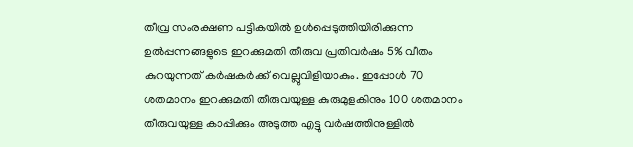തീവ്ര സംരക്ഷണ പട്ടികയില്‍ ഉള്‍പ്പെടുത്തിയിരിക്കുന്ന ഉല്‍പ്പന്നങ്ങളുടെ ഇറക്കുമതി തീരുവ പ്രതിവര്‍ഷം 5% വീതം കുറയുന്നത്‌ കര്‍ഷകര്‍ക്ക്‌ വെല്ലുവിളിയാകും. ഇപ്പോള്‍ 70 ശതമാനം ഇറക്കുമതി തീരുവയുള്ള കുരുമുളകിനും 100 ശതമാനം തീരുവയുള്ള കാപ്പിക്കും അടുത്ത എട്ടു വര്‍ഷത്തിനുള്ളില്‍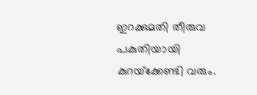ഇറക്കുമതി തീരുവ പകുതിയായി കുറയ്‌ക്കേണ്ടി വരും.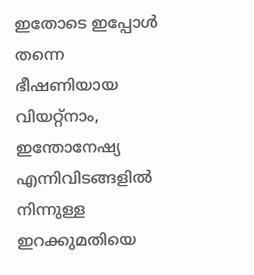ഇതോടെ ഇപ്പോള്‍ തന്നെ ഭീഷണിയായ വിയറ്റ്‌നാം, ഇന്തോനേഷ്യ എന്നിവിടങ്ങളില്‍ നിന്നുള്ള ഇറക്കുമതിയെ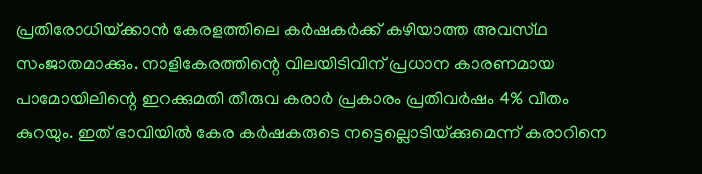പ്രതിരോധിയ്‌ക്കാന്‍ കേരളത്തിലെ കര്‍ഷകര്‍ക്ക്‌ കഴിയാത്ത അവസ്‌ഥ സംജാതമാക്കും. നാളികേരത്തിന്റെ വിലയിടിവിന്‌ പ്രധാന കാരണമായ പാമോയിലിന്റെ ഇറക്കുമതി തീരുവ കരാര്‍ പ്രകാരം പ്രതിവര്‍ഷം 4% വീതം കുറയും. ഇത്‌ ഭാവിയില്‍ കേര കര്‍ഷകരുടെ നട്ടെല്ലൊടിയ്‌ക്കുമെന്ന്‌ കരാറിനെ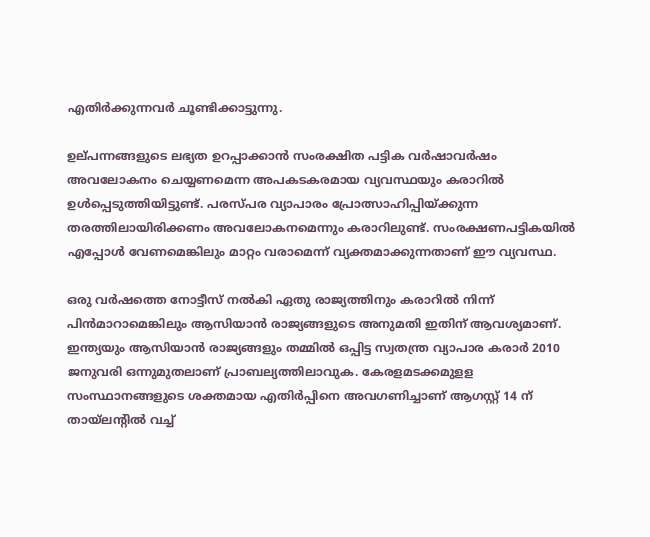എതിര്‍ക്കുന്നവര്‍ ചൂണ്ടിക്കാട്ടുന്നു.

ഉല്‌പന്നങ്ങളുടെ ലഭ്യത ഉറപ്പാക്കാന്‍ സംരക്ഷിത പട്ടിക വര്‍ഷാവര്‍ഷം അവലോകനം ചെയ്യണമെന്ന അപകടകരമായ വ്യവസ്ഥയും കരാറില്‍ ഉള്‍പ്പെടുത്തിയിട്ടുണ്ട്‌. പരസ്‌പര വ്യാപാരം പ്രോത്സാഹിപ്പിയ്‌ക്കുന്ന തരത്തിലായിരിക്കണം അവലോകനമെന്നും കരാറിലുണ്ട്‌. സംരക്ഷണപട്ടികയില്‍ എപ്പോള്‍ വേണമെങ്കിലും മാറ്റം വരാമെന്ന്‌ വ്യക്തമാക്കുന്നതാണ്‌ ഈ വ്യവസ്ഥ.

ഒരു വര്‍ഷത്തെ നോട്ടീസ്‌ നല്‍കി ഏതു രാജ്യത്തിനും കരാറില്‍ നിന്ന്‌ പിന്‍മാറാമെങ്കിലും ആസിയാന്‍ രാജ്യങ്ങളുടെ അനുമതി ഇതിന്‌ ആവശ്യമാണ്‌. ഇന്ത്യയും ആസിയാന്‍ രാജ്യങ്ങളും തമ്മില്‍ ഒപ്പിട്ട സ്വതന്ത്ര വ്യാപാര കരാര്‍ 2010 ജനുവരി ഒന്നുമുതലാണ്‌ പ്രാബല്യത്തിലാവുക. കേരളമടക്കമുളള സംസ്ഥാനങ്ങളുടെ ശക്തമായ എതിര്‍പ്പിനെ അവഗണിച്ചാണ്‌ ആഗസ്റ്റ്‌ 14 ന്‌ തായ്‌ലന്റില്‍ വച്ച്‌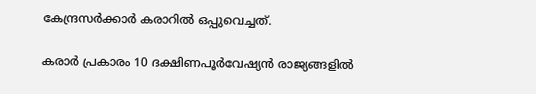കേന്ദ്രസര്‍ക്കാര്‍ കരാറില്‍ ഒപ്പുവെച്ചത്‌.

കരാര്‍ പ്രകാരം 10 ദക്ഷിണപൂര്‍വേഷ്യന്‍ രാജ്യങ്ങളില്‍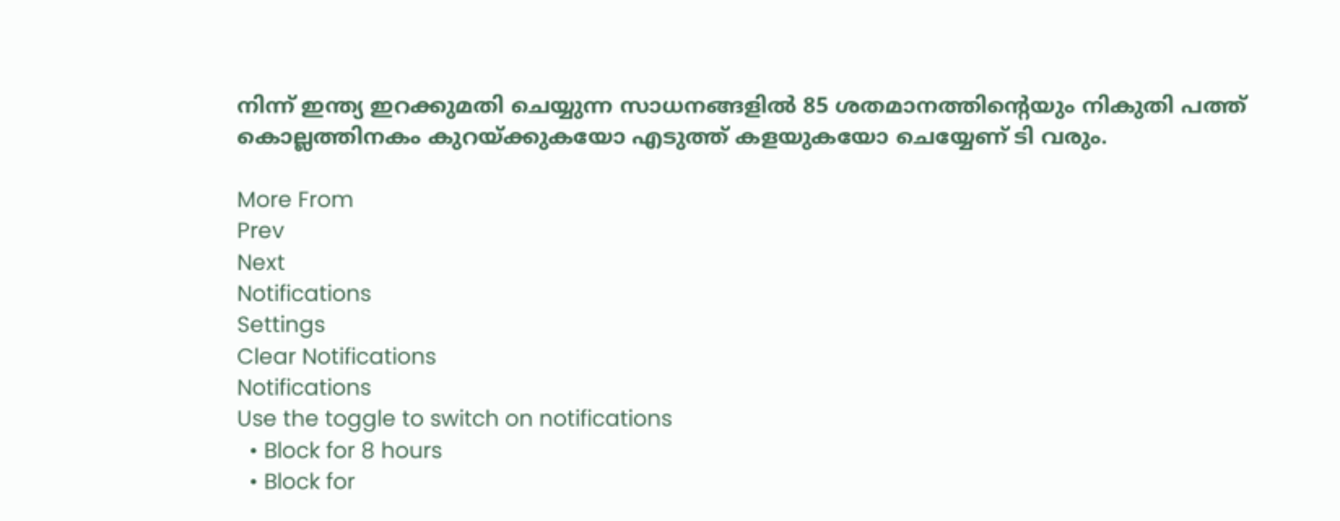നിന്ന്‌ ഇന്ത്യ ഇറക്കുമതി ചെയ്യുന്ന സാധനങ്ങളില്‍ 85 ശതമാനത്തിന്റെയും നികുതി പത്ത്‌ കൊല്ലത്തിനകം കുറയ്‌ക്കുകയോ എടുത്ത്‌ കളയുകയോ ചെയ്യേണ്‌ ടി വരും.

More From
Prev
Next
Notifications
Settings
Clear Notifications
Notifications
Use the toggle to switch on notifications
  • Block for 8 hours
  • Block for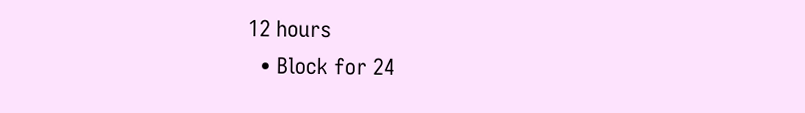12 hours
  • Block for 24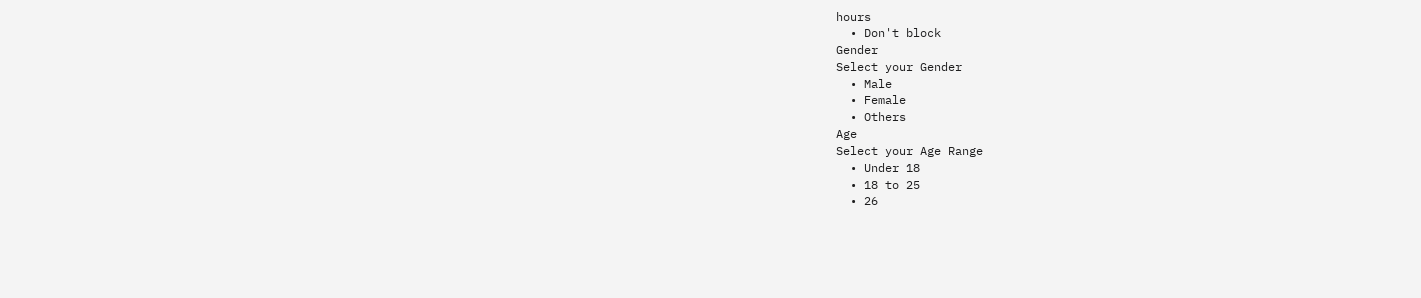hours
  • Don't block
Gender
Select your Gender
  • Male
  • Female
  • Others
Age
Select your Age Range
  • Under 18
  • 18 to 25
  • 26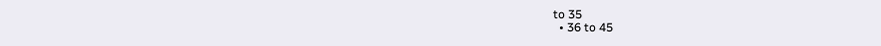to 35
  • 36 to 45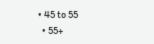• 45 to 55
  • 55+